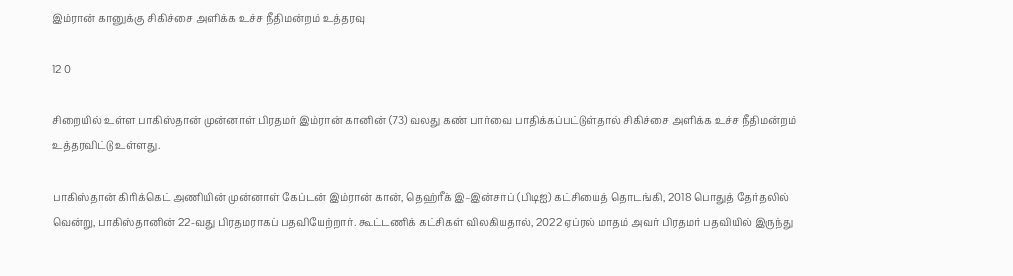இம்ரான் கானுக்கு சிகிச்சை அளிக்க உச்ச நீதிமன்றம் உத்தரவு

12 0

சிறையில் உள்ள பாகிஸ்தான் முன்னாள் பிரதமர் இம்ரான் கானின் (73) வலது கண் பார்வை பாதிக்கப்பட்டுள்தால் சிகிச்சை அளிக்க உச்ச நீதிமன்றம் உத்தரவிட்டு உள்ளது.

பாகிஸ்தான் கிரிக்கெட் அணியின் முன்னாள் கேப்டன் இம்ரான் கான், தெஹ்ரீக் இ–இன்சாப் (பிடிஐ) கட்சியைத் தொடங்கி, 2018 பொதுத் தேர்தலில் வென்று, பாகிஸ்தானின் 22-வது பிரதமராகப் பதவியேற்றார். கூட்டணிக் கட்சிகள் விலகியதால், 2022 ஏப்ரல் மாதம் அவர் பிரதமர் பதவியில் இருந்து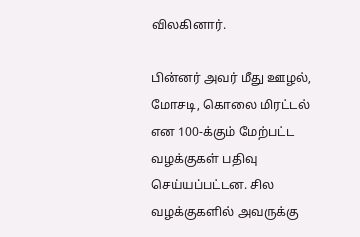விலகினார்.

பின்னர் அவர் மீது ஊழல், மோசடி, கொலை மிரட்டல் என 100-க்கும் மேற்பட்ட வழக்குகள் பதிவு செய்யப்பட்டன. சில வழக்குகளில் அவருக்கு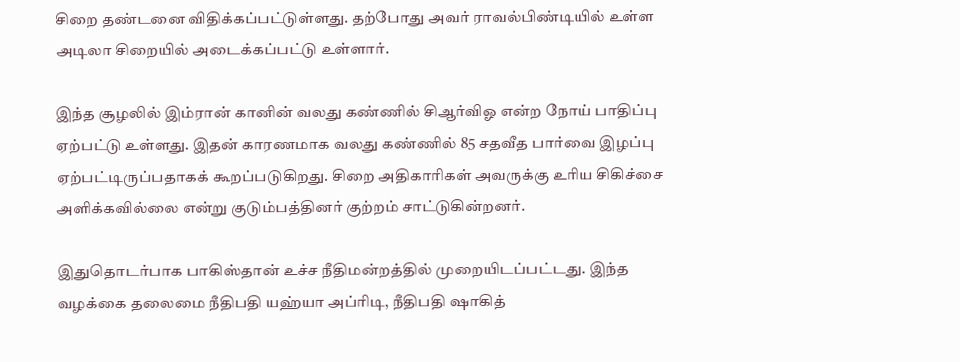சிறை தண்டனை விதிக்கப்பட்டுள்ளது. தற்போது அவர் ராவல்பிண்டியில் உள்ள அடிலா சிறையில் அடைக்கப்பட்டு உள்ளார்.

இந்த சூழலில் இம்ரான் கானின் வலது கண்ணில் சிஆர்விஓ என்ற நோய் பாதிப்பு ஏற்பட்டு உள்ளது. இதன் காரணமாக வலது கண்ணில் 85 சதவீத பார்வை இழப்பு ஏற்பட்டிருப்பதாகக் கூறப்படுகிறது. சிறை அதிகாரிகள் அவருக்கு உரிய சிகிச்சை அளிக்கவில்லை என்று குடும்பத்தினர் குற்றம் சாட்டுகின்றனர்.

இதுதொடர்பாக பாகிஸ்தான் உச்ச நீதிமன்றத்தில் முறையிடப்பட்டது. இந்த வழக்கை தலைமை நீதிபதி யஹ்யா அப்ரிடி, நீதிபதி ஷாகித்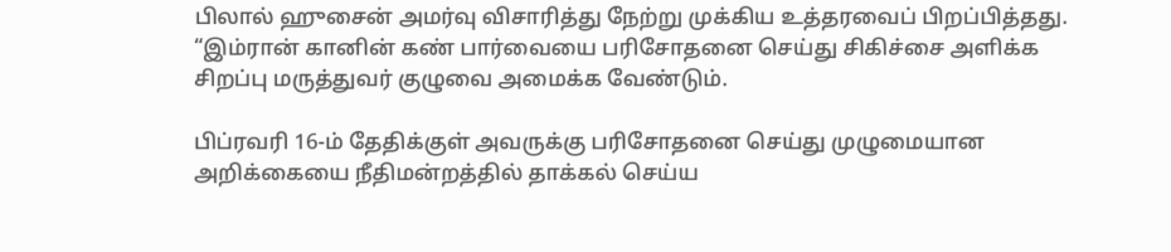பிலால் ஹுசைன் அமர்வு விசாரித்து நேற்று முக்கிய உத்தரவைப் பிறப்பித்தது. “இம்ரான் கானின் கண் பார்வையை பரிசோதனை செய்து சிகிச்சை அளிக்க சிறப்பு மருத்துவர் குழுவை அமைக்க வேண்டும்.

பிப்ரவரி 16-ம் தேதிக்குள் அவருக்கு பரிசோதனை செய்து முழுமையான அறிக்கையை நீதிமன்றத்தில் தாக்கல் செய்ய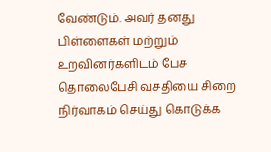வேண்டும். அவர் தனது பிள்ளைகள் மற்றும் உறவினர்களிடம் பேச தொலைபேசி வசதியை சிறை நிர்வாகம் செய்து கொடுக்க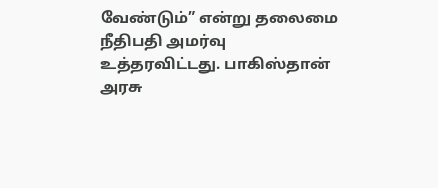வேண்டும்” என்று தலைமை நீதிபதி அமர்வு உத்தரவிட்டது. பாகிஸ்தான் அரசு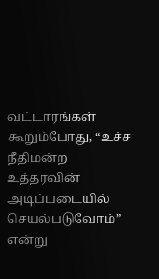வட்டாரங்கள் கூறும்போது, “உச்ச நீதிமன்ற உத்தரவின் அடிப்படையில் செயல்படுவோம்” என்று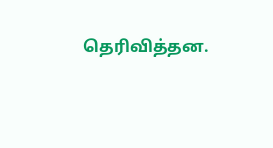தெரிவித்தன.